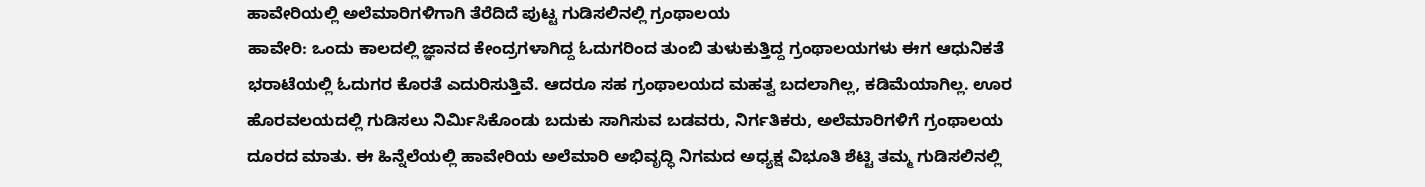ಹಾವೇರಿಯಲ್ಲಿ ಅಲೆಮಾರಿಗಳಿಗಾಗಿ ತೆರೆದಿದೆ ಪುಟ್ಟ ಗುಡಿಸಲಿನಲ್ಲಿ ಗ್ರಂಥಾಲಯ
ಹಾವೇರಿ: ಒಂದು ಕಾಲದಲ್ಲಿ ಜ್ಞಾನದ ಕೇಂದ್ರಗಳಾಗಿದ್ದ ಓದುಗರಿಂದ ತುಂಬಿ ತುಳುಕುತ್ತಿದ್ದ ಗ್ರಂಥಾಲಯಗಳು ಈಗ ಆಧುನಿಕತೆ ಭರಾಟೆಯಲ್ಲಿ ಓದುಗರ ಕೊರತೆ ಎದುರಿಸುತ್ತಿವೆ. ಆದರೂ ಸಹ ಗ್ರಂಥಾಲಯದ ಮಹತ್ವ ಬದಲಾಗಿಲ್ಲ, ಕಡಿಮೆಯಾಗಿಲ್ಲ. ಊರ ಹೊರವಲಯದಲ್ಲಿ ಗುಡಿಸಲು ನಿರ್ಮಿಸಿಕೊಂಡು ಬದುಕು ಸಾಗಿಸುವ ಬಡವರು, ನಿರ್ಗತಿಕರು, ಅಲೆಮಾರಿಗಳಿಗೆ ಗ್ರಂಥಾಲಯ ದೂರದ ಮಾತು. ಈ ಹಿನ್ನೆಲೆಯಲ್ಲಿ ಹಾವೇರಿಯ ಅಲೆಮಾರಿ ಅಭಿವೃದ್ಧಿ ನಿಗಮದ ಅಧ್ಯಕ್ಷ ವಿಭೂತಿ ಶೆಟ್ಟಿ ತಮ್ಮ ಗುಡಿಸಲಿನಲ್ಲಿ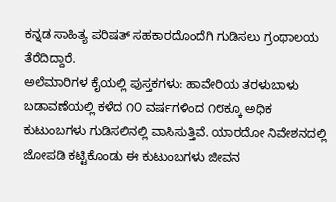ಕನ್ನಡ ಸಾಹಿತ್ಯ ಪರಿಷತ್ ಸಹಕಾರದೊಂದೆಗಿ ಗುಡಿಸಲು ಗ್ರಂಥಾಲಯ ತೆರೆದಿದ್ದಾರೆ.
ಅಲೆಮಾರಿಗಳ ಕೈಯಲ್ಲಿ ಪುಸ್ತಕಗಳು: ಹಾವೇರಿಯ ತರಳುಬಾಳು ಬಡಾವಣೆಯಲ್ಲಿ ಕಳೆದ ೧೦ ವರ್ಷಗಳಿಂದ ೧೮ಕ್ಕೂ ಅಧಿಕ ಕುಟುಂಬಗಳು ಗುಡಿಸಲಿನಲ್ಲಿ ವಾಸಿಸುತ್ತಿವೆ. ಯಾರದೋ ನಿವೇಶನದಲ್ಲಿ ಜೋಪಡಿ ಕಟ್ಟಿಕೊಂಡು ಈ ಕುಟುಂಬಗಳು ಜೀವನ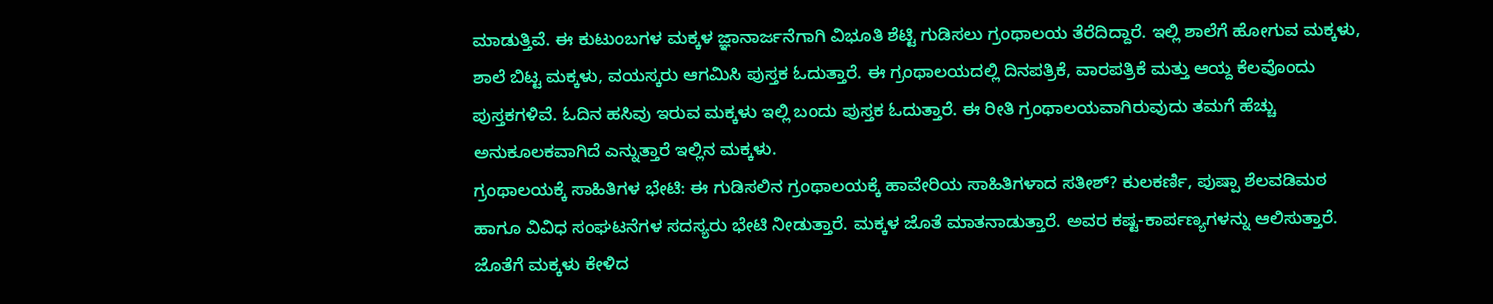ಮಾಡುತ್ತಿವೆ. ಈ ಕುಟುಂಬಗಳ ಮಕ್ಕಳ ಜ್ಞಾನಾರ್ಜನೆಗಾಗಿ ವಿಭೂತಿ ಶೆಟ್ಟಿ ಗುಡಿಸಲು ಗ್ರಂಥಾಲಯ ತೆರೆದಿದ್ದಾರೆ. ಇಲ್ಲಿ ಶಾಲೆಗೆ ಹೋಗುವ ಮಕ್ಕಳು, ಶಾಲೆ ಬಿಟ್ಟ ಮಕ್ಕಳು, ವಯಸ್ಕರು ಆಗಮಿಸಿ ಪುಸ್ತಕ ಓದುತ್ತಾರೆ. ಈ ಗ್ರಂಥಾಲಯದಲ್ಲಿ ದಿನಪತ್ರಿಕೆ, ವಾರಪತ್ರಿಕೆ ಮತ್ತು ಆಯ್ದ ಕೆಲವೊಂದು ಪುಸ್ತಕಗಳಿವೆ. ಓದಿನ ಹಸಿವು ಇರುವ ಮಕ್ಕಳು ಇಲ್ಲಿ ಬಂದು ಪುಸ್ತಕ ಓದುತ್ತಾರೆ. ಈ ರೀತಿ ಗ್ರಂಥಾಲಯವಾಗಿರುವುದು ತಮಗೆ ಹೆಚ್ಚು ಅನುಕೂಲಕವಾಗಿದೆ ಎನ್ನುತ್ತಾರೆ ಇಲ್ಲಿನ ಮಕ್ಕಳು.
ಗ್ರಂಥಾಲಯಕ್ಕೆ ಸಾಹಿತಿಗಳ ಭೇಟಿ: ಈ ಗುಡಿಸಲಿನ ಗ್ರಂಥಾಲಯಕ್ಕೆ ಹಾವೇರಿಯ ಸಾಹಿತಿಗಳಾದ ಸತೀಶ್? ಕುಲಕರ್ಣಿ, ಪುಷ್ಪಾ ಶೆಲವಡಿಮಠ ಹಾಗೂ ವಿವಿಧ ಸಂಘಟನೆಗಳ ಸದಸ್ಯರು ಭೇಟಿ ನೀಡುತ್ತಾರೆ. ಮಕ್ಕಳ ಜೊತೆ ಮಾತನಾಡುತ್ತಾರೆ. ಅವರ ಕಷ್ಟ-ಕಾರ್ಪಣ್ಯಗಳನ್ನು ಆಲಿಸುತ್ತಾರೆ. ಜೊತೆಗೆ ಮಕ್ಕಳು ಕೇಳಿದ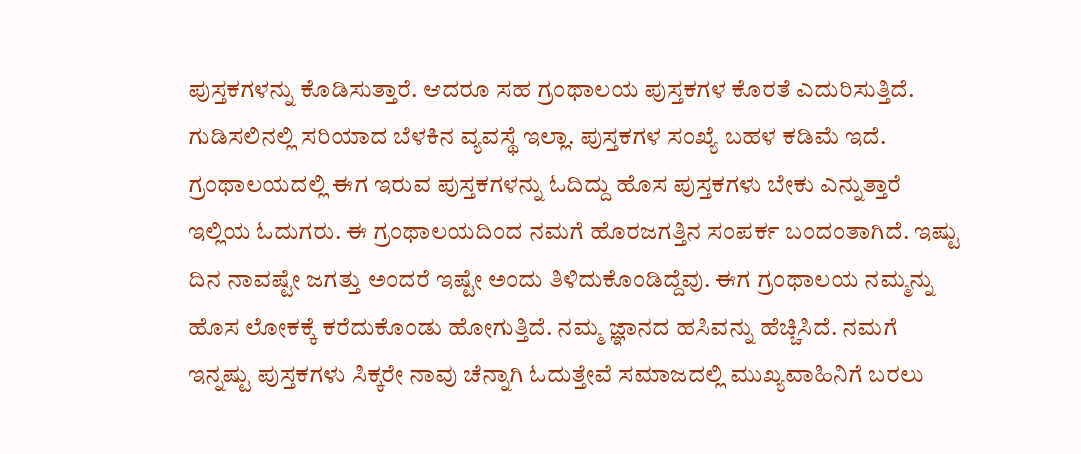ಪುಸ್ತಕಗಳನ್ನು ಕೊಡಿಸುತ್ತಾರೆ. ಆದರೂ ಸಹ ಗ್ರಂಥಾಲಯ ಪುಸ್ತಕಗಳ ಕೊರತೆ ಎದುರಿಸುತ್ತಿದೆ.
ಗುಡಿಸಲಿನಲ್ಲಿ ಸರಿಯಾದ ಬೆಳಕಿನ ವ್ಯವಸ್ಥೆ ಇಲ್ಲಾ. ಪುಸ್ತಕಗಳ ಸಂಖ್ಯೆ ಬಹಳ ಕಡಿಮೆ ಇದೆ. ಗ್ರಂಥಾಲಯದಲ್ಲಿ ಈಗ ಇರುವ ಪುಸ್ತಕಗಳನ್ನು ಓದಿದ್ದು ಹೊಸ ಪುಸ್ತಕಗಳು ಬೇಕು ಎನ್ನುತ್ತಾರೆ ಇಲ್ಲಿಯ ಓದುಗರು. ಈ ಗ್ರಂಥಾಲಯದಿಂದ ನಮಗೆ ಹೊರಜಗತ್ತಿನ ಸಂಪರ್ಕ ಬಂದಂತಾಗಿದೆ. ಇಷ್ಟು ದಿನ ನಾವಷ್ಟೇ ಜಗತ್ತು ಅಂದರೆ ಇಷ್ಟೇ ಅಂದು ತಿಳಿದುಕೊಂಡಿದ್ದೆವು. ಈಗ ಗ್ರಂಥಾಲಯ ನಮ್ಮನ್ನು ಹೊಸ ಲೋಕಕ್ಕೆ ಕರೆದುಕೊಂಡು ಹೋಗುತ್ತಿದೆ. ನಮ್ಮ ಜ್ಞಾನದ ಹಸಿವನ್ನು ಹೆಚ್ಚಿಸಿದೆ. ನಮಗೆ ಇನ್ನಷ್ಟು ಪುಸ್ತಕಗಳು ಸಿಕ್ಕರೇ ನಾವು ಚೆನ್ನಾಗಿ ಓದುತ್ತೇವೆ ಸಮಾಜದಲ್ಲಿ ಮುಖ್ಯವಾಹಿನಿಗೆ ಬರಲು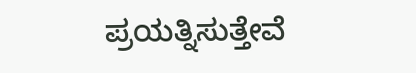ಪ್ರಯತ್ನಿಸುತ್ತೇವೆ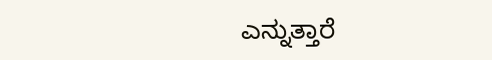ಎನ್ನುತ್ತಾರೆ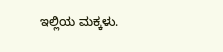ಇಲ್ಲಿಯ ಮಕ್ಕಳು.